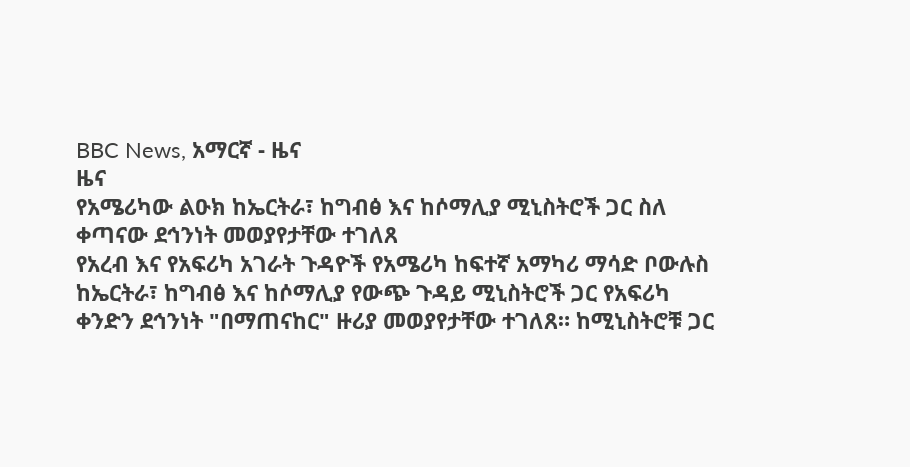BBC News, አማርኛ - ዜና
ዜና
የአሜሪካው ልዑክ ከኤርትራ፣ ከግብፅ እና ከሶማሊያ ሚኒስትሮች ጋር ስለ ቀጣናው ደኅንነት መወያየታቸው ተገለጸ
የአረብ እና የአፍሪካ አገራት ጉዳዮች የአሜሪካ ከፍተኛ አማካሪ ማሳድ ቦውሉስ ከኤርትራ፣ ከግብፅ እና ከሶማሊያ የውጭ ጉዳይ ሚኒስትሮች ጋር የአፍሪካ ቀንድን ደኅንነት "በማጠናከር" ዙሪያ መወያየታቸው ተገለጸ። ከሚኒስትሮቹ ጋር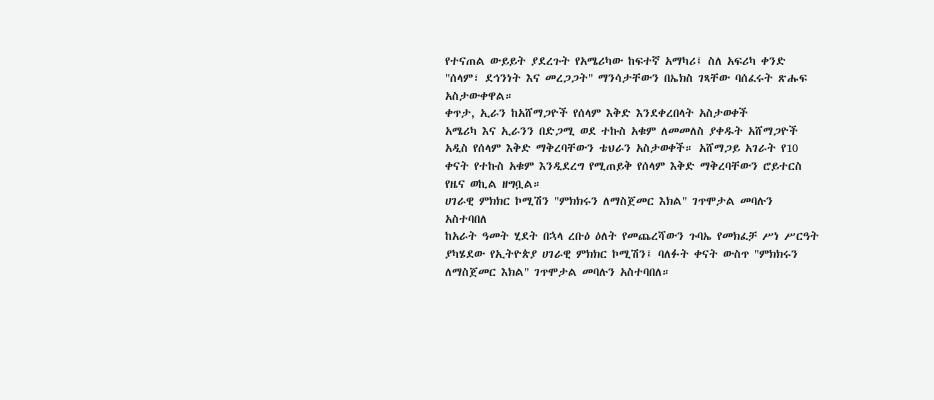የተናጠል ውይይት ያደረጉት የአሜሪካው ከፍተኛ አማካሪ፤ ስለ አፍሪካ ቀንድ "ሰላም፣ ደኅንነት እና መረጋጋት" ማንሳታቸውን በኤክስ ገጻቸው ባሰፈሩት ጽሑፍ አስታውቀዋል።
ቀጥታ, ኢራን ከአሸማጋዮች የሰላም እቅድ እንደቀረበላት አስታወቀች
አሜሪካ እና ኢራንን በድጋሚ ወደ ተኩስ አቁም ለመመለስ ያቀዱት አሸማጋዮች አዲስ የሰላም እቅድ ማቅረባቸውን ቴህራን አስታወቀች። አሸማጋይ አገራት የ10 ቀናት የተኩስ አቁም እንዲደረግ የሚጠይቅ የሰላም እቅድ ማቅረባቸውን ሮይተርስ የዜና ወኪል ዘግቧል።
ሀገራዊ ምክክር ኮሚሽን "ምክክሩን ለማስጀመር እክል" ገጥሞታል መባሉን አስተባበለ
ከአራት ዓመት ሂደት በኋላ ረቡዕ ዕለት የመጨረሻውን ጉባኤ የመክፈቻ ሥነ ሥርዓት ያካሄደው የኢትዮጵያ ሀገራዊ ምክክር ኮሚሽን፤ ባለፉት ቀናት ውስጥ "ምክክሩን ለማስጀመር እክል" ገጥሞታል መባሉን አስተባበለ።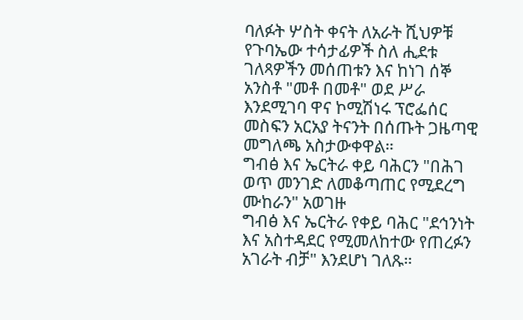ባለፉት ሦስት ቀናት ለአራት ሺህዎቹ የጉባኤው ተሳታፊዎች ስለ ሒደቱ ገለጻዎችን መሰጠቱን እና ከነገ ሰኞ አንስቶ "መቶ በመቶ" ወደ ሥራ እንደሚገባ ዋና ኮሚሽነሩ ፕሮፌሰር መስፍን አርአያ ትናንት በሰጡት ጋዜጣዊ መግለጫ አስታውቀዋል።
ግብፅ እና ኤርትራ ቀይ ባሕርን "በሕገ ወጥ መንገድ ለመቆጣጠር የሚደረግ ሙከራን" አወገዙ
ግብፅ እና ኤርትራ የቀይ ባሕር "ደኅንነት እና አስተዳደር የሚመለከተው የጠረፉን አገራት ብቻ" እንደሆነ ገለጹ።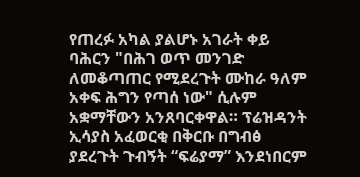የጠረፉ አካል ያልሆኑ አገራት ቀይ ባሕርን "በሕገ ወጥ መንገድ ለመቆጣጠር የሚደረጉት ሙከራ ዓለም አቀፍ ሕግን የጣሰ ነው" ሲሉም አቋማቸውን አንጸባርቀዋል። ፕሬዝዳንት ኢሳያስ አፈወርቂ በቅርቡ በግብፅ ያደረጉት ጉብኝት “ፍሬያማ” እንደነበርም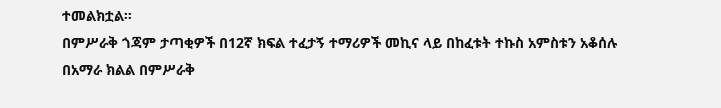ተመልክቷል።
በምሥራቅ ጎጃም ታጣቂዎች በ12ኛ ክፍል ተፈታኝ ተማሪዎች መኪና ላይ በከፈቱት ተኩስ አምስቱን አቆሰሉ
በአማራ ክልል በምሥራቅ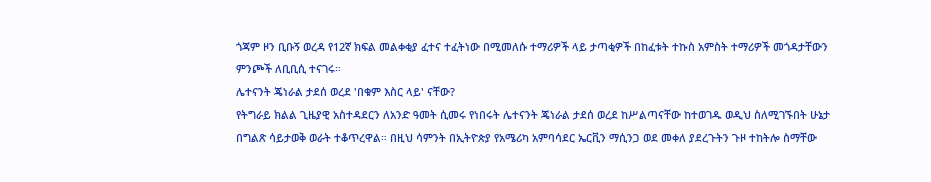ጎጃም ዞን ቢቡኝ ወረዳ የ12ኛ ክፍል መልቀቂያ ፈተና ተፈትነው በሚመለሱ ተማሪዎች ላይ ታጣቂዎች በከፈቱት ተኩስ አምስት ተማሪዎች መጎዳታቸውን ምንጮች ለቢቢሲ ተናገሩ።
ሌተናንት ጄነራል ታደሰ ወረደ 'በቁም እስር ላይ' ናቸው?
የትግራይ ክልል ጊዜያዊ አስተዳደርን ለአንድ ዓመት ሲመሩ የነበሩት ሌተናንት ጄነራል ታደሰ ወረደ ከሥልጣናቸው ከተወገዱ ወዲህ ስለሚገኙበት ሁኔታ በግልጽ ሳይታወቅ ወራት ተቆጥረዋል። በዚህ ሳምንት በኢትዮጵያ የአሜሪካ አምባሳደር ኤርቪን ማሲንጋ ወደ መቀለ ያደረጉትን ጉዞ ተከትሎ ስማቸው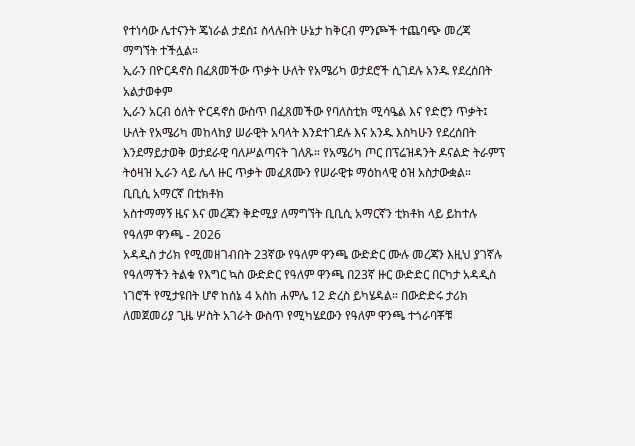የተነሳው ሌተናንት ጄነራል ታደሰ፤ ስላሉበት ሁኔታ ከቅርብ ምንጮች ተጨባጭ መረጃ ማግኘት ተችሏል።
ኢራን በዮርዳኖስ በፈጸመችው ጥቃት ሁለት የአሜሪካ ወታደሮች ሲገደሉ አንዱ የደረሰበት አልታወቀም
ኢራን አርብ ዕለት ዮርዳኖስ ውስጥ በፈጸመችው የባለስቲክ ሚሳዔል እና የድሮን ጥቃት፤ ሁለት የአሜሪካ መከላከያ ሠራዊት አባላት እንደተገደሉ እና አንዱ እስካሁን የደረሰበት እንደማይታወቅ ወታደራዊ ባለሥልጣናት ገለጹ። የአሜሪካ ጦር በፕሬዝዳንት ዶናልድ ትራምፕ ትዕዛዝ ኢራን ላይ ሌላ ዙር ጥቃት መፈጸሙን የሠራዊቱ ማዕከላዊ ዕዝ አስታውቋል።
ቢቢሲ አማርኛ በቲክቶክ
አስተማማኝ ዜና እና መረጃን ቅድሚያ ለማግኘት ቢቢሲ አማርኛን ቲክቶክ ላይ ይከተሉ
የዓለም ዋንጫ - 2026
አዳዲስ ታሪክ የሚመዘገብበት 23ኛው የዓለም ዋንጫ ውድድር ሙሉ መረጃን እዚህ ያገኛሉ
የዓለማችን ትልቁ የእግር ኳስ ውድድር የዓለም ዋንጫ በ23ኛ ዙር ውድድር በርካታ አዳዲስ ነገሮች የሚታዩበት ሆኖ ከሰኔ 4 አስከ ሐምሌ 12 ድረስ ይካሄዳል። በውድድሩ ታሪክ ለመጀመሪያ ጊዜ ሦስት አገራት ውስጥ የሚካሄደውን የዓለም ዋንጫ ተጎራባቾቹ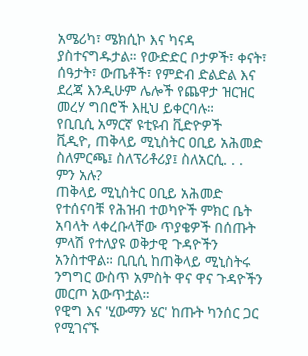አሜሪካ፣ ሜክሲኮ እና ካናዳ ያስተናግዱታል። የውድድር ቦታዎች፣ ቀናት፣ ሰዓታት፣ ውጤቶች፣ የምድብ ድልድል እና ደረጃ እንዲሁም ሌሎች የጨዋታ ዝርዝር መረሃ ግበሮች እዚህ ይቀርባሉ።
የቢቢሲ አማርኛ ዩቲዩብ ቪድዮዎች
ቪዲዮ, ጠቅላይ ሚኒስትር ዐቢይ አሕመድ ስለምርጫ፤ ስለፕሪቶሪያ፤ ስለአርሲ. . . ምን አሉ?
ጠቅላይ ሚኒስትር ዐቢይ አሕመድ የተሰናባቹ የሕዝብ ተወካዮች ምክር ቤት አባላት ላቀረቡላቸው ጥያቄዎች በሰጡት ምላሽ የተለያዩ ወቅታዊ ጉዳዮችን አንስተዋል። ቢቢሲ ከጠቅላይ ሚኒስትሩ ንግግር ውስጥ አምስት ዋና ዋና ጉዳዮችን መርጦ አውጥቷል።
የዊግ እና 'ሂውማን ሄር' ከጡት ካንሰር ጋር የሚገናኙ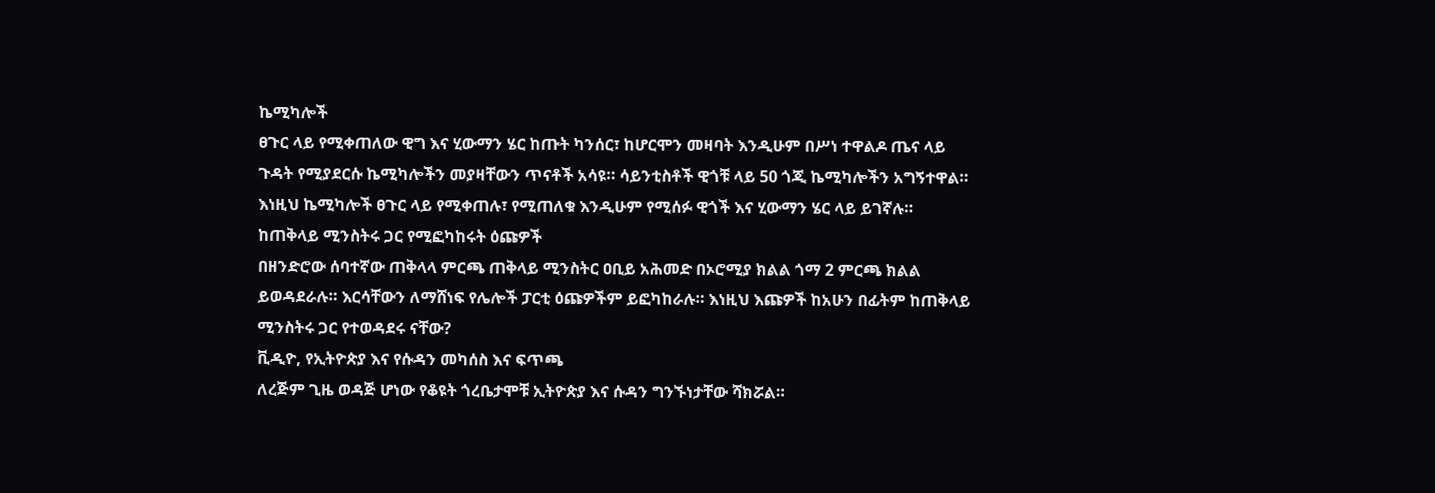ኬሚካሎች
ፀጉር ላይ የሚቀጠለው ዊግ እና ሂውማን ሄር ከጡት ካንሰር፣ ከሆርሞን መዛባት እንዲሁም በሥነ ተዋልዶ ጤና ላይ ጉዳት የሚያደርሱ ኬሚካሎችን መያዛቸውን ጥናቶች አሳዩ። ሳይንቲስቶች ዊጎቹ ላይ 50 ጎጂ ኬሚካሎችን አግኝተዋል። እነዚህ ኬሚካሎች ፀጉር ላይ የሚቀጠሉ፣ የሚጠለቁ እንዲሁም የሚሰፉ ዊጎች እና ሂውማን ሄር ላይ ይገኛሉ።
ከጠቅላይ ሚንስትሩ ጋር የሚፎካከሩት ዕጩዎች
በዘንድሮው ሰባተኛው ጠቅላላ ምርጫ ጠቅላይ ሚንስትር ዐቢይ አሕመድ በኦሮሚያ ክልል ጎማ 2 ምርጫ ክልል ይወዳደራሉ። እርሳቸውን ለማሸነፍ የሌሎች ፓርቲ ዕጩዎችም ይፎካከራሉ። እነዚህ እጩዎች ከአሁን በፊትም ከጠቅላይ ሚንስትሩ ጋር የተወዳደሩ ናቸው?
ቪዲዮ, የኢትዮጵያ እና የሱዳን መካሰስ እና ፍጥጫ
ለረጅም ጊዜ ወዳጅ ሆነው የቆዩት ጎረቤታሞቹ ኢትዮጵያ እና ሱዳን ግንኙነታቸው ሻክሯል።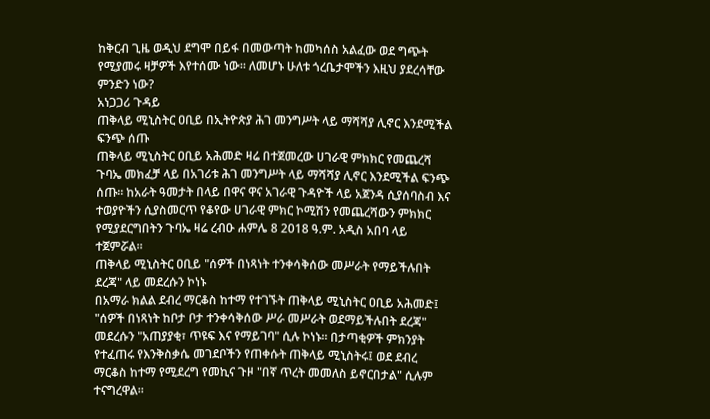ከቅርብ ጊዜ ወዲህ ደግሞ በይፋ በመውጣት ከመካሰስ አልፈው ወደ ግጭት የሚያመሩ ዛቻዎች እየተሰሙ ነው። ለመሆኑ ሁለቱ ጎረቤታሞችን እዚህ ያደረሳቸው ምንድን ነው?
አነጋጋሪ ጉዳይ
ጠቅላይ ሚኒስትር ዐቢይ በኢትዮጵያ ሕገ መንግሥት ላይ ማሻሻያ ሊኖር እንደሚችል ፍንጭ ሰጡ
ጠቅላይ ሚኒስትር ዐቢይ አሕመድ ዛሬ በተጀመረው ሀገራዊ ምክክር የመጨረሻ ጉባኤ መክፈቻ ላይ በአገሪቱ ሕገ መንግሥት ላይ ማሻሻያ ሊኖር እንደሚችል ፍንጭ ሰጡ። ከአራት ዓመታት በላይ በዋና ዋና አገራዊ ጉዳዮች ላይ አጀንዳ ሲያሰባስብ እና ተወያዮችን ሲያስመርጥ የቆየው ሀገራዊ ምክር ኮሚሽን የመጨረሻውን ምክክር የሚያደርግበትን ጉባኤ ዛሬ ረብዑ ሐምሌ 8 2018 ዓ.ም. አዲስ አበባ ላይ ተጀምሯል።
ጠቅላይ ሚኒስትር ዐቢይ "ሰዎች በነጻነት ተንቀሳቅሰው መሥራት የማይችሉበት ደረጃ" ላይ መደረሱን ኮነኑ
በአማራ ክልል ደብረ ማርቆስ ከተማ የተገኙት ጠቅላይ ሚኒስትር ዐቢይ አሕመድ፤ "ሰዎች በነጻነት ከቦታ ቦታ ተንቀሳቅሰው ሥራ መሥራት ወደማይችሉበት ደረጃ" መደረሱን "አጠያያቂ፣ ጥዩፍ እና የማይገባ" ሲሉ ኮነኑ። በታጣቂዎች ምክንያት የተፈጠሩ የእንቅስቃሴ መገደቦችን የጠቀሱት ጠቅላይ ሚኒስትሩ፤ ወደ ደብረ ማርቆስ ከተማ የሚደረግ የመኪና ጉዞ "በኛ ጥረት መመለስ ይኖርበታል" ሲሉም ተናግረዋል።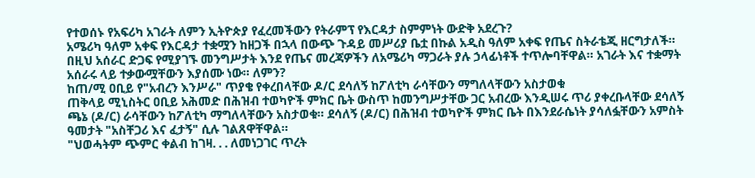የተወሰኑ የአፍሪካ አገራት ለምን ኢትዮጵያ የፈረመችውን የትራምፕ የእርዳታ ስምምነት ውድቅ አደረጉ?
አሜሪካ ዓለም አቀፍ የእርዳታ ተቋሟን ከዘጋች በኋላ በውጭ ጉዳይ መሥሪያ ቤቷ በኩል አዲስ ዓለም አቀፍ የጤና ስትራቴጂ ዘርግታለች። በዚህ አሰራር ድጋፍ የሚያገኙ መንግሥታት እንደ የጤና መረጃዎችን ለአሜሪካ ማጋራት ያሉ ኃላፊነቶች ተጥሎባቸዋል። አገራት እና ተቋማት አሰራሩ ላይ ተቃውሟቸውን እያሰሙ ነው። ለምን?
ከጠ/ሚ ዐቢይ የ"አብረን እንሥራ" ጥያቄ የቀረበላቸው ዶ/ር ደሳለኝ ከፖለቲካ ራሳቸውን ማግለላቸውን አስታወቁ
ጠቅላይ ሚኒስትር ዐቢይ አሕመድ በሕዝብ ተወካዮች ምክር ቤት ውስጥ ከመንግሥታቸው ጋር አብረው እንዲሠሩ ጥሪ ያቀረቡላቸው ደሳለኝ ጫኔ (ዶ/ር) ራሳቸውን ከፖለቲካ ማግለላቸውን አስታወቁ። ደሳለኝ (ዶ/ር) በሕዝብ ተወካዮች ምክር ቤት በእንደራሴነት ያሳለፏቸውን አምስት ዓመታት "አስቸጋሪ እና ፈታኝ" ሲሉ ገልጸዋቸዋል።
"ህወሓትም ጭምር ቀልብ ከገዛ. . . ለመነጋገር ጥረት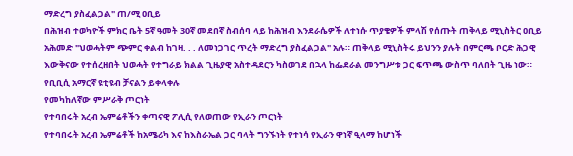ማድረግ ያስፈልጋል" ጠ/ሚ ዐቢይ
በሕዝብ ተወካዮች ምክር ቤት 5ኛ ዓመት 30ኛ መደበኛ ስብሰባ ላይ ከሕዝብ እንደራሴዎች ለተነሱ ጥያቄዎች ምላሽ የሰጡት ጠቅላይ ሚኒስትር ዐቢይ አሕመድ "ህወሓትም ጭምር ቀልብ ከገዛ. . . ለመነጋገር ጥረት ማድረግ ያስፈልጋል" አሉ። ጠቅላይ ሚኒስትሩ ይህንን ያሉት በምርጫ ቦርድ ሕጋዊ እውቅናው የተሰረዘበት ህወሓት የተግራይ ክልል ጊዜያዊ አስተዳደርን ካስወገደ በኋላ ከፌደራል መንግሥቱ ጋር ፍጥጫ ውስጥ ባለበት ጊዜ ነው።
የቢቢሲ አማርኛ ዩቲዩብ ቻናልን ይቀላቀሉ
የመካከለኛው ምሥራቅ ጦርነት
የተባበሩት አረብ ኤምሬቶችን ቀጣናዊ ፖሊሲ የለወጠው የኢራን ጦርነት
የተባበሩት አረብ ኤምሬቶች ከአሜሪካ እና ከእስራኤል ጋር ባላት ግንኙነት የተነሳ የኢራን ዋነኛ ዒላማ ከሆነች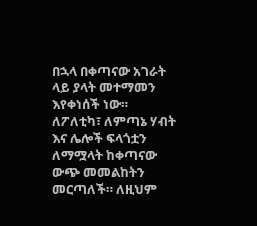በኋላ በቀጣናው አገራት ላይ ያላት መተማመን እየቀነሰች ነው። ለፖለቲካ፣ ለምጣኔ ሃብት እና ሌሎች ፍላጎቷን ለማሟላት ከቀጣናው ውጭ መመልከትን መርጣለች። ለዚህም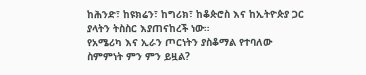ከሕንድ፣ ከዩክሬን፣ ከግሪክ፣ ከቆጵሮስ እና ከኢትዮጵያ ጋር ያላትን ትስስር እያጠናከረች ነው።
የአሜሪካ እና ኢራን ጦርነትን ያስቆማል የተባለው ስምምነት ምን ምን ይዟል?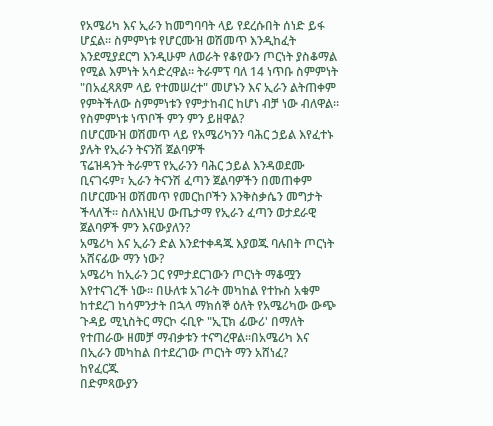የአሜሪካ እና ኢራን ከመግባባት ላይ የደረሱበት ሰነድ ይፋ ሆኗል። ስምምነቱ የሆርሙዝ ወሽመጥ እንዲከፈት እንደሚያደርግ እንዲሁም ለወራት የቆየውን ጦርነት ያስቆማል የሚል እምነት አሳድረዋል። ትራምፕ ባለ 14 ነጥቡ ስምምነት "በአፈጻጸም ላይ የተመሠረተ" መሆኑን እና ኢራን ልትጠቀም የምትችለው ስምምነቱን የምታከብር ከሆነ ብቻ ነው ብለዋል። የስምምነቱ ነጥቦች ምን ምን ይዘዋል?
በሆርሙዝ ወሽመጥ ላይ የአሜሪካንን ባሕር ኃይል እየፈተኑ ያሉት የኢራን ትናንሽ ጀልባዎች
ፕሬዝዳንት ትራምፕ የኢራንን ባሕር ኃይል እንዳወደሙ ቢናገሩም፣ ኢራን ትናንሽ ፈጣን ጀልባዎችን በመጠቀም በሆርሙዝ ወሽመጥ የመርከቦችን እንቅስቃሴን መግታት ችላለች። ስለእነዚህ ውጤታማ የኢራን ፈጣን ወታደራዊ ጀልባዎች ምን እናውያለን?
አሜሪካ እና ኢራን ድል እንደተቀዳጁ እያወጁ ባሉበት ጦርነት አሸናፊው ማን ነው?
አሜሪካ ከኢራን ጋር የምታደርገውን ጦርነት ማቆሟን እየተናገረች ነው። በሁለቱ አገራት መካከል የተኩስ አቁም ከተደረገ ከሳምንታት በኋላ ማክሰኞ ዕለት የአሜሪካው ውጭ ጉዳይ ሚኒስትር ማርኮ ሩቢዮ "ኢፒክ ፊውሪ' በማለት የተጠራው ዘመቻ ማብቃቱን ተናግረዋል።በአሜሪካ እና በኢራን መካከል በተደረገው ጦርነት ማን አሸነፈ?
ከየፈርጁ
በድምጻውያን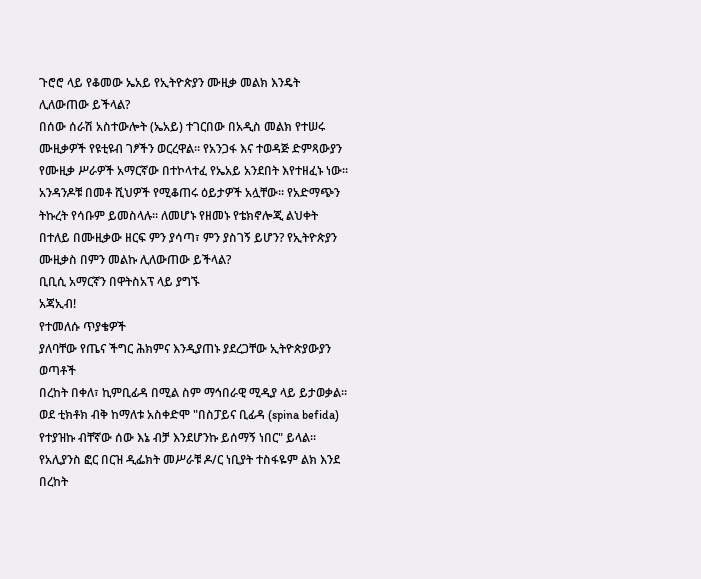ጉሮሮ ላይ የቆመው ኤአይ የኢትዮጵያን ሙዚቃ መልክ እንዴት ሊለውጠው ይችላል?
በሰው ሰራሽ አስተውሎት (ኤአይ) ተገርበው በአዲስ መልክ የተሠሩ ሙዚቃዎች የዩቲዩብ ገፆችን ወርረዋል። የአንጋፋ እና ተወዳጅ ድምጻውያን የሙዚቃ ሥራዎች አማርኛው በተኮላተፈ የኤአይ አንደበት እየተዘፈኑ ነው። አንዳንዶቹ በመቶ ሺህዎች የሚቆጠሩ ዕይታዎች አሏቸው። የአድማጭን ትኩረት የሳቡም ይመስላሉ። ለመሆኑ የዘመኑ የቴክኖሎጂ ልህቀት በተለይ በሙዚቃው ዘርፍ ምን ያሳጣ፣ ምን ያስገኝ ይሆን? የኢትዮጵያን ሙዚቃስ በምን መልኩ ሊለውጠው ይችላል?
ቢቢሲ አማርኛን በዋትስአፕ ላይ ያግኙ
አጃኢብ!
የተመለሱ ጥያቄዎች
ያለባቸው የጤና ችግር ሕክምና እንዲያጠኑ ያደረጋቸው ኢትዮጵያውያን ወጣቶች
በረከት በቀለ፣ ኪምቢፊዳ በሚል ስም ማኅበራዊ ሚዲያ ላይ ይታወቃል። ወደ ቲክቶክ ብቅ ከማለቱ አስቀድሞ "በስፓይና ቢፊዳ (spina befida) የተያዝኩ ብቸኛው ሰው እኔ ብቻ እንደሆንኩ ይሰማኝ ነበር" ይላል። የአሊያንስ ፎር በርዝ ዲፌክት መሥራቹ ዶ/ር ነቢያት ተስፋዬም ልክ እንደ በረከት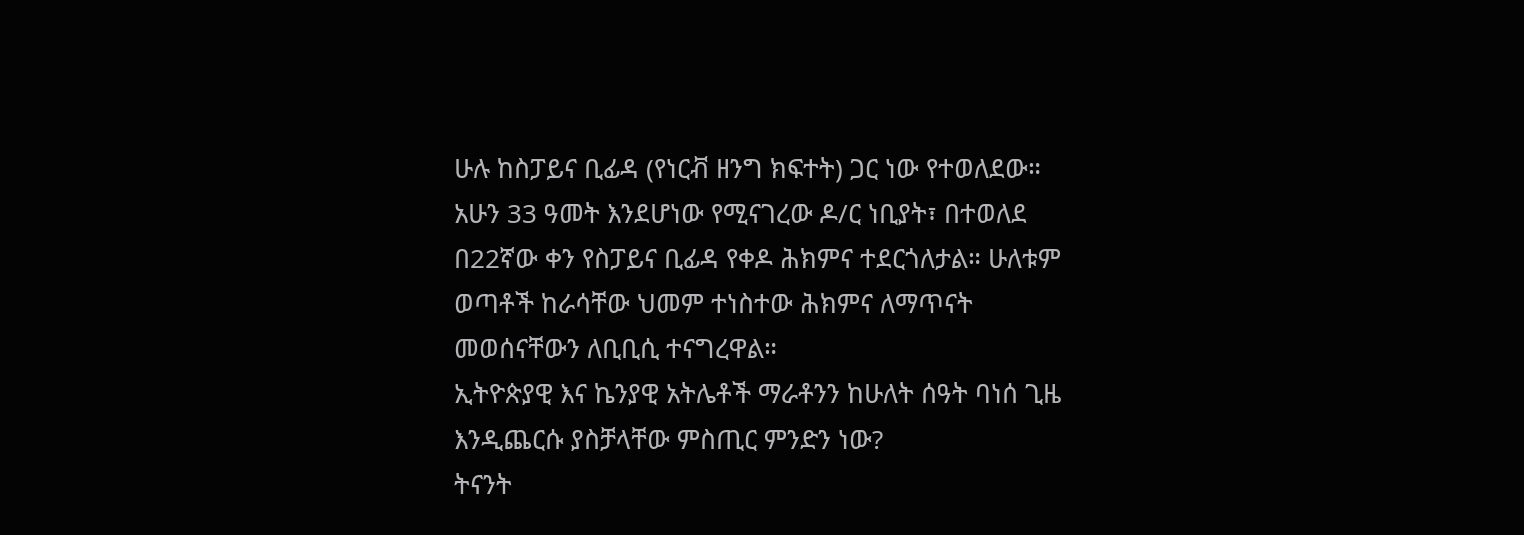ሁሉ ከስፓይና ቢፊዳ (የነርቭ ዘንግ ክፍተት) ጋር ነው የተወለደው። አሁን 33 ዓመት እንደሆነው የሚናገረው ዶ/ር ነቢያት፣ በተወለደ በ22ኛው ቀን የስፓይና ቢፊዳ የቀዶ ሕክምና ተደርጎለታል። ሁለቱም ወጣቶች ከራሳቸው ህመም ተነስተው ሕክምና ለማጥናት መወሰናቸውን ለቢቢሲ ተናግረዋል።
ኢትዮጵያዊ እና ኬንያዊ አትሌቶች ማራቶንን ከሁለት ሰዓት ባነሰ ጊዜ እንዲጨርሱ ያስቻላቸው ምስጢር ምንድን ነው?
ትናንት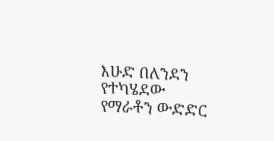እሁድ በለንደን የተካሄደው የማራቶን ውድድር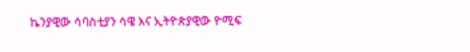ኬንያዊው ሳባስቲያን ሳዌ እና ኢትዮጵያዊው ዮሚፍ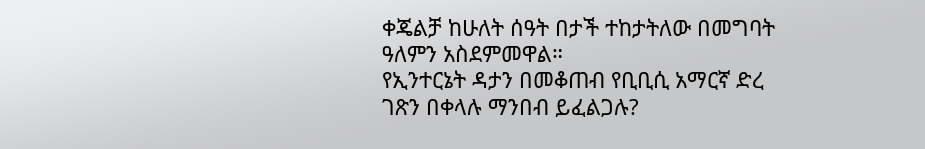ቀጄልቻ ከሁለት ሰዓት በታች ተከታትለው በመግባት ዓለምን አስደምመዋል።
የኢንተርኔት ዳታን በመቆጠብ የቢቢሲ አማርኛ ድረ ገጽን በቀላሉ ማንበብ ይፈልጋሉ?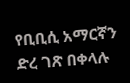የቢቢሲ አማርኛን ድረ ገጽ በቀላሉ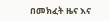በመክፈት ዜና እና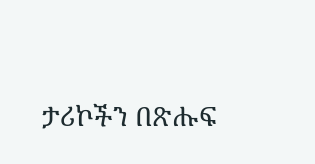ታሪኮችን በጽሑፍ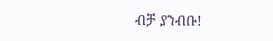ብቻ ያንብቡ!